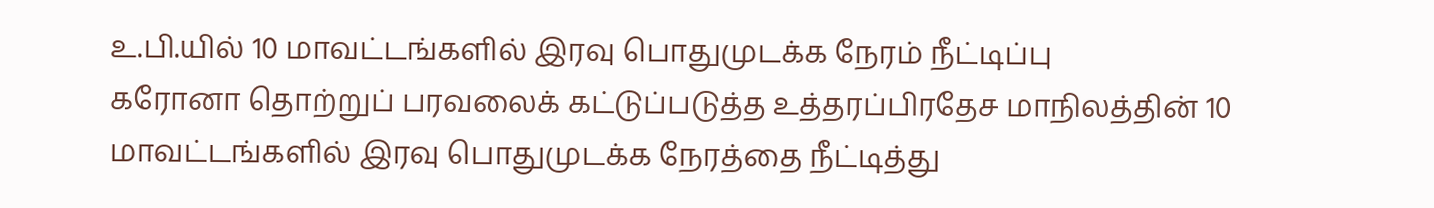உ.பி.யில் 10 மாவட்டங்களில் இரவு பொதுமுடக்க நேரம் நீட்டிப்பு
கரோனா தொற்றுப் பரவலைக் கட்டுப்படுத்த உத்தரப்பிரதேச மாநிலத்தின் 10 மாவட்டங்களில் இரவு பொதுமுடக்க நேரத்தை நீட்டித்து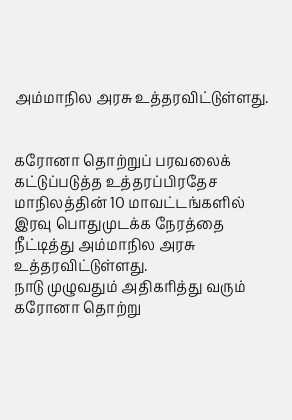அம்மாநில அரசு உத்தரவிட்டுள்ளது.


கரோனா தொற்றுப் பரவலைக் கட்டுப்படுத்த உத்தரப்பிரதேச மாநிலத்தின் 10 மாவட்டங்களில் இரவு பொதுமுடக்க நேரத்தை நீட்டித்து அம்மாநில அரசு உத்தரவிட்டுள்ளது.
நாடு முழுவதும் அதிகரித்து வரும் கரோனா தொற்று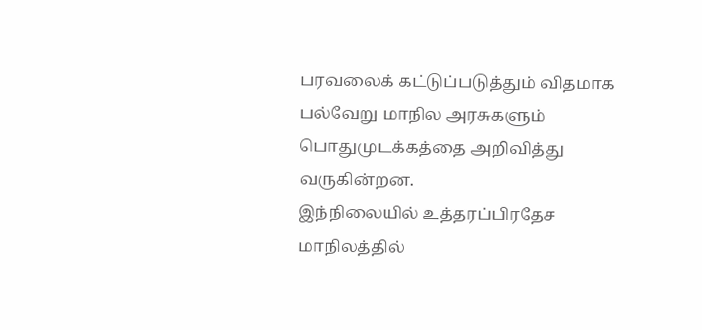பரவலைக் கட்டுப்படுத்தும் விதமாக பல்வேறு மாநில அரசுகளும் பொதுமுடக்கத்தை அறிவித்து வருகின்றன.
இந்நிலையில் உத்தரப்பிரதேச மாநிலத்தில்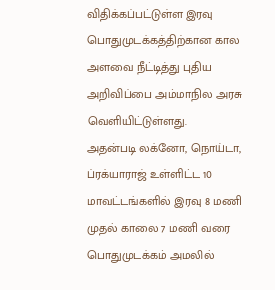விதிக்கப்பட்டுள்ள இரவு பொதுமுடக்கத்திற்கான கால அளவை நீட்டித்து புதிய அறிவிப்பை அம்மாநில அரசு வெளியிட்டுள்ளது.
அதன்படி லக்னோ, நொய்டா, ப்ரக்யாராஜ் உள்ளிட்ட 10 மாவட்டங்களில் இரவு 8 மணி முதல் காலை 7 மணி வரை பொதுமுடக்கம் அமலில்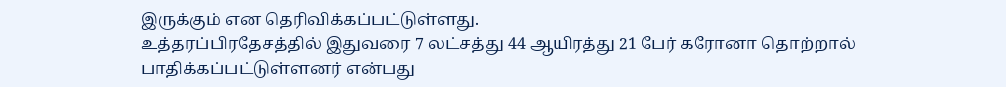இருக்கும் என தெரிவிக்கப்பட்டுள்ளது.
உத்தரப்பிரதேசத்தில் இதுவரை 7 லட்சத்து 44 ஆயிரத்து 21 பேர் கரோனா தொற்றால் பாதிக்கப்பட்டுள்ளனர் என்பது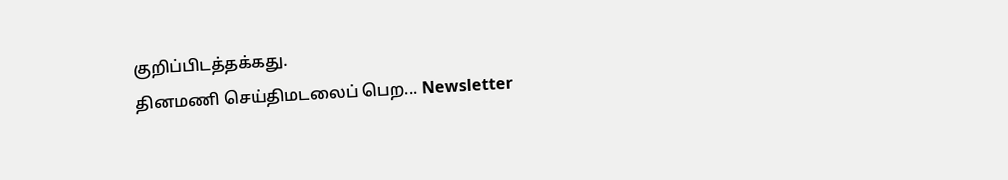குறிப்பிடத்தக்கது.
தினமணி செய்திமடலைப் பெற... Newsletter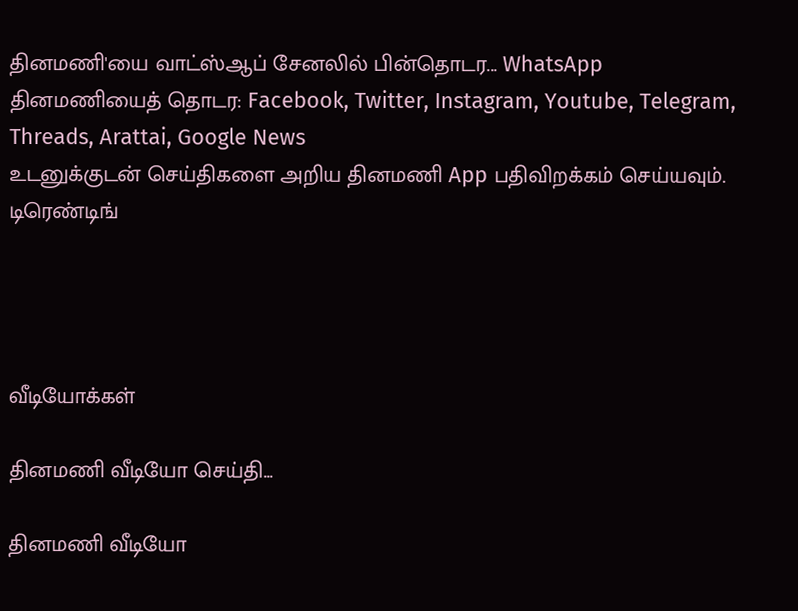தினமணி'யை வாட்ஸ்ஆப் சேனலில் பின்தொடர... WhatsApp
தினமணியைத் தொடர: Facebook, Twitter, Instagram, Youtube, Telegram, Threads, Arattai, Google News
உடனுக்குடன் செய்திகளை அறிய தினமணி App பதிவிறக்கம் செய்யவும்.
டிரெண்டிங்




வீடியோக்கள்

தினமணி வீடியோ செய்தி...

தினமணி வீடியோ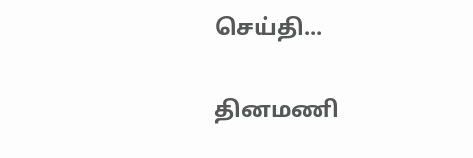செய்தி...

தினமணி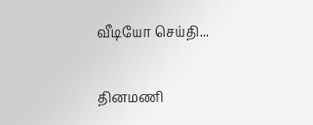வீடியோ செய்தி...

தினமணி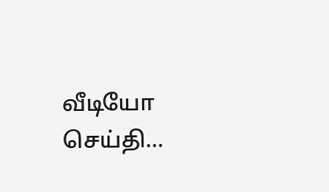வீடியோ செய்தி...